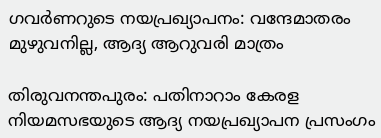ഗവര്‍ണറുടെ നയപ്രഖ്യാപനം: വന്ദേമാതരം മുഴുവനില്ല, ആദ്യ ആറുവരി മാത്രം

തിരുവനന്തപുരം: പതിനാറാം കേരള നിയമസഭയുടെ ആദ്യ നയപ്രഖ്യാപന പ്രസംഗം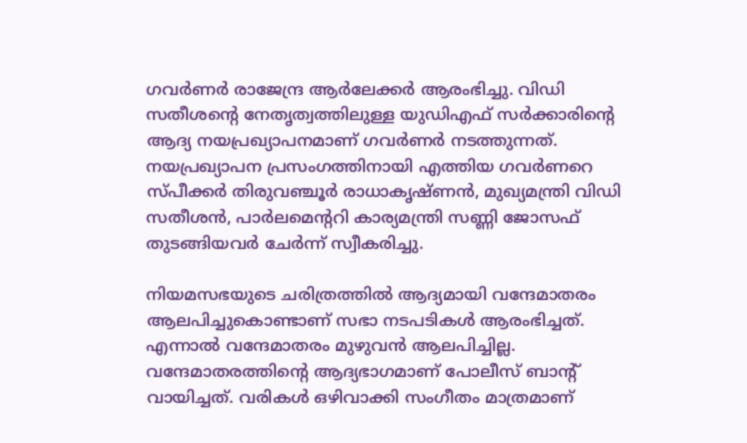ഗവര്‍ണര്‍ രാജേന്ദ്ര ആര്‍ലേക്കര്‍ ആരംഭിച്ചു. വിഡി സതീശന്റെ നേതൃത്വത്തിലുള്ള യുഡിഎഫ് സര്‍ക്കാരിന്റെ ആദ്യ നയപ്രഖ്യാപനമാണ് ഗവര്‍ണര്‍ നടത്തുന്നത്. നയപ്രഖ്യാപന പ്രസംഗത്തിനായി എത്തിയ ഗവര്‍ണറെ സ്പീക്കര്‍ തിരുവഞ്ചൂര്‍ രാധാകൃഷ്ണന്‍, മുഖ്യമന്ത്രി വിഡി സതീശന്‍, പാര്‍ലമെന്ററി കാര്യമന്ത്രി സണ്ണി ജോസഫ് തുടങ്ങിയവര്‍ ചേര്‍ന്ന് സ്വീകരിച്ചു.

നിയമസഭയുടെ ചരിത്രത്തില്‍ ആദ്യമായി വന്ദേമാതരം ആലപിച്ചുകൊണ്ടാണ് സഭാ നടപടികള്‍ ആരംഭിച്ചത്. എന്നാല്‍ വന്ദേമാതരം മുഴുവന്‍ ആലപിച്ചില്ല. വന്ദേമാതരത്തിന്റെ ആദ്യഭാഗമാണ് പോലീസ് ബാന്റ് വായിച്ചത്. വരികള്‍ ഒഴിവാക്കി സംഗീതം മാത്രമാണ്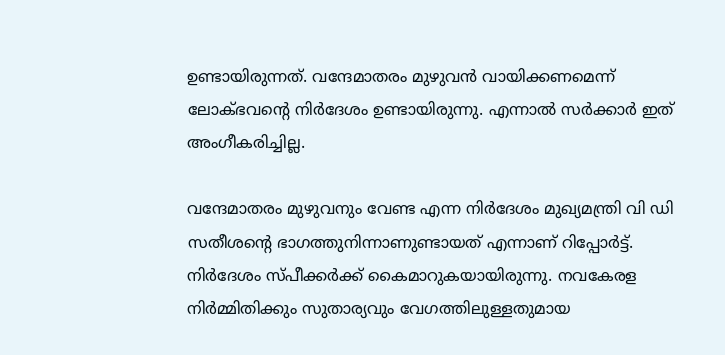ഉണ്ടായിരുന്നത്. വന്ദേമാതരം മുഴുവന്‍ വായിക്കണമെന്ന് ലോക്ഭവന്റെ നിര്‍ദേശം ഉണ്ടായിരുന്നു. എന്നാല്‍ സര്‍ക്കാര്‍ ഇത് അംഗീകരിച്ചില്ല.

വന്ദേമാതരം മുഴുവനും വേണ്ട എന്ന നിർദേശം മുഖ്യമന്ത്രി വി ഡി സതീശന്റെ ഭാഗത്തുനിന്നാണുണ്ടായത് എന്നാണ് റിപ്പോർട്ട്. നിർദേശം സ്പീക്കർക്ക് കൈമാറുകയായിരുന്നു. നവകേരള നിർമ്മിതിക്കും സുതാര്യവും വേഗത്തിലുള്ളതുമായ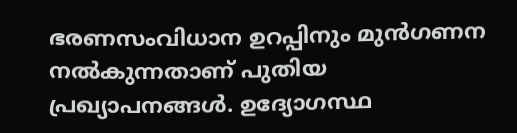ഭരണസംവിധാന ഉറപ്പിനും മുൻഗണന നല്‍കുന്നതാണ് പുതിയ പ്രഖ്യാപനങ്ങള്‍. ഉദ്യോഗസ്ഥ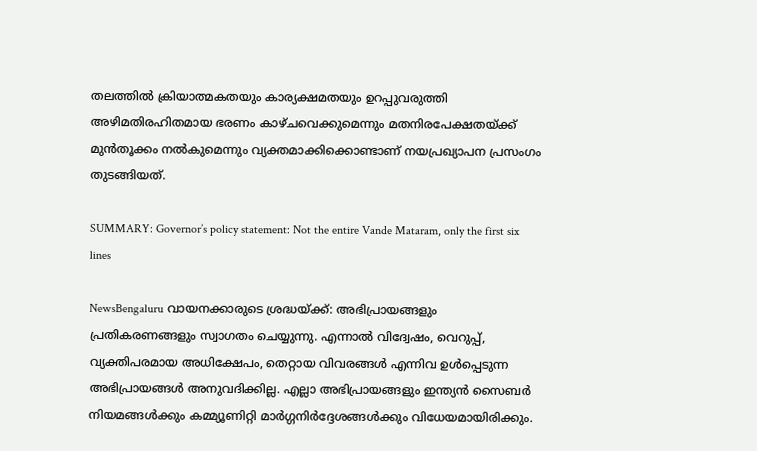തലത്തില്‍ ക്രിയാത്മകതയും കാര്യക്ഷമതയും ഉറപ്പുവരുത്തി അഴിമതിരഹിതമായ ഭരണം കാഴ്ചവെക്കുമെന്നും മതനിരപേക്ഷതയ്ക്ക് മുൻതൂക്കം നല്‍കുമെന്നും വ്യക്തമാക്കിക്കൊണ്ടാണ് നയപ്രഖ്യാപന പ്രസംഗം തുടങ്ങിയത്.

SUMMARY: Governor’s policy statement: Not the entire Vande Mataram, only the first six lines

NewsBengaluru വായനക്കാരുടെ ശ്രദ്ധയ്ക്ക്: അഭിപ്രായങ്ങളും പ്രതികരണങ്ങളും സ്വാഗതം ചെയ്യുന്നു. എന്നാൽ വിദ്വേഷം, വെറുപ്പ്, വ്യക്തിപരമായ അധിക്ഷേപം, തെറ്റായ വിവരങ്ങൾ എന്നിവ ഉൾപ്പെടുന്ന അഭിപ്രായങ്ങൾ അനുവദിക്കില്ല. എല്ലാ അഭിപ്രായങ്ങളും ഇന്ത്യൻ സൈബർ നിയമങ്ങൾക്കും കമ്മ്യൂണിറ്റി മാർഗ്ഗനിർദ്ദേശങ്ങൾക്കും വിധേയമായിരിക്കും.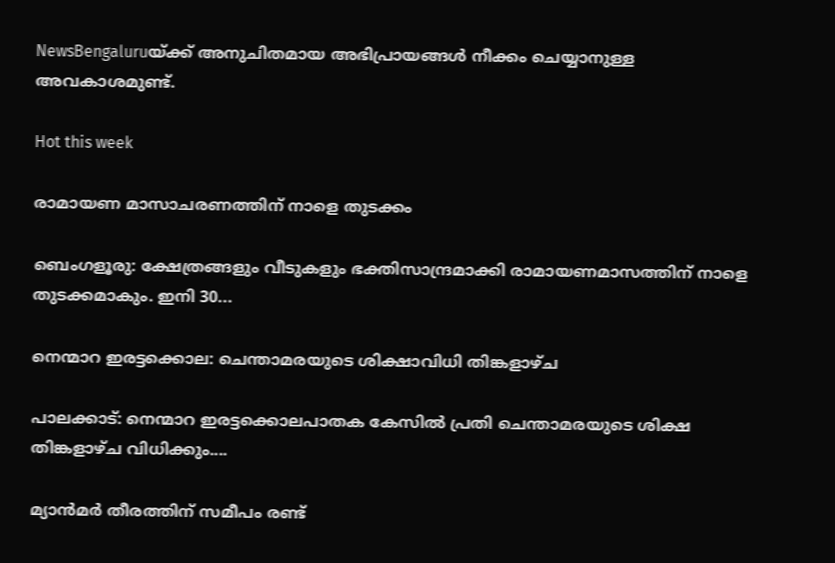NewsBengaluruയ്ക്ക് അനുചിതമായ അഭിപ്രായങ്ങൾ നീക്കം ചെയ്യാനുള്ള അവകാശമുണ്ട്.

Hot this week

രാമായണ മാസാചരണത്തിന് നാളെ തുടക്കം

ബെംഗളൂരു: ക്ഷേത്രങ്ങളും വീടുകളും ഭക്തിസാന്ദ്രമാക്കി രാമായണമാസത്തിന് നാളെ തുടക്കമാകും. ഇനി 30...

നെന്മാറ ഇരട്ടക്കൊല: ചെന്താമരയുടെ ശിക്ഷാവിധി തിങ്കളാഴ്ച

പാലക്കാട്: നെന്മാറ ഇരട്ടക്കൊലപാതക കേസില്‍ പ്രതി ചെന്താമരയുടെ ശിക്ഷ തിങ്കളാഴ്ച വിധിക്കും....

മ്യാന്‍മര്‍ തീരത്തിന് സമീപം രണ്ട്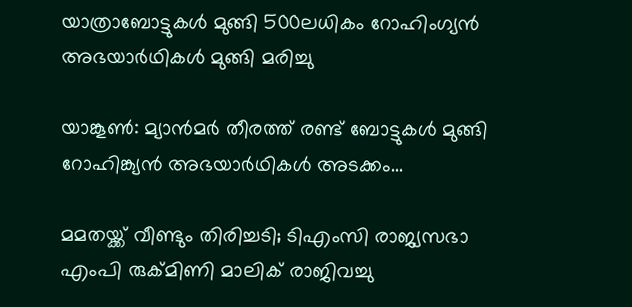യാത്രാബോട്ടുകള്‍ മുങ്ങി 500ലധികം റോഹിംഗ്യന്‍ അഭയാര്‍ഥികള്‍ മുങ്ങി മരിച്ചു

യാങ്കൂണ്‍: മ്യാൻമർ തീരത്ത് രണ്ട് ബോട്ടുകള്‍ മുങ്ങി റോഹിങ്ക്യൻ അഭയാർഥികള്‍ അടക്കം...

മമതയ്ക്ക് വീണ്ടും തിരിച്ചടി; ടിഎംസി രാജ്യസഭാ എംപി രുക്മിണി മാലിക് രാജിവച്ചു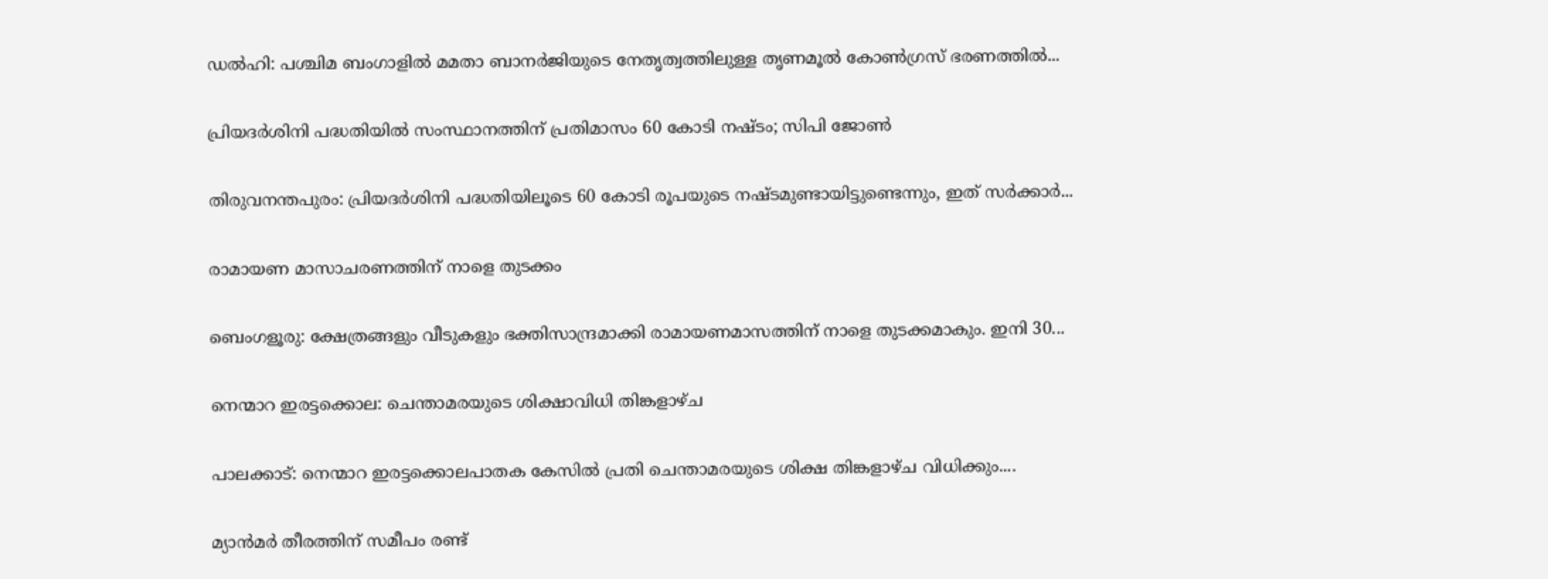ഡല്‍ഹി: പശ്ചിമ ബംഗാളില്‍ മമതാ ബാനർജിയുടെ നേതൃത്വത്തിലുള്ള തൃണമൂല്‍ കോണ്‍ഗ്രസ് ഭരണത്തില്‍...

പ്രിയദര്‍ശിനി പദ്ധതിയില്‍ സംസ്ഥാനത്തിന് പ്രതിമാസം 60 കോടി നഷ്ടം; സിപി ജോണ്‍

തിരുവനന്തപുരം: പ്രിയദർശിനി പദ്ധതിയിലൂടെ 60 കോടി രൂപയുടെ നഷ്ടമുണ്ടായിട്ടുണ്ടെന്നും, ഇത് സർക്കാർ...

രാമായണ മാസാചരണത്തിന് നാളെ തുടക്കം

ബെംഗളൂരു: ക്ഷേത്രങ്ങളും വീടുകളും ഭക്തിസാന്ദ്രമാക്കി രാമായണമാസത്തിന് നാളെ തുടക്കമാകും. ഇനി 30...

നെന്മാറ ഇരട്ടക്കൊല: ചെന്താമരയുടെ ശിക്ഷാവിധി തിങ്കളാഴ്ച

പാലക്കാട്: നെന്മാറ ഇരട്ടക്കൊലപാതക കേസില്‍ പ്രതി ചെന്താമരയുടെ ശിക്ഷ തിങ്കളാഴ്ച വിധിക്കും....

മ്യാന്‍മര്‍ തീരത്തിന് സമീപം രണ്ട്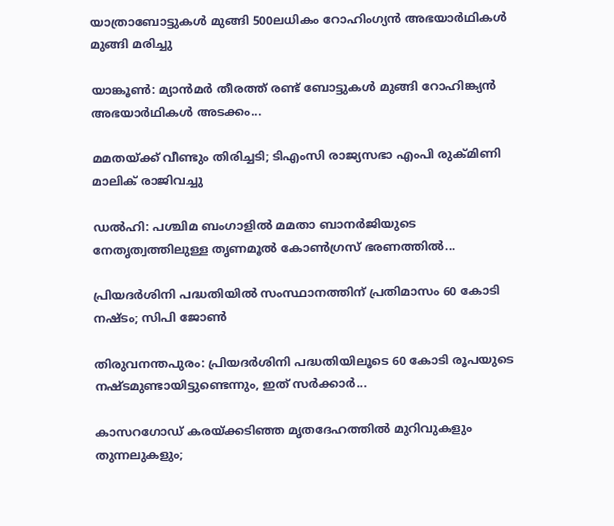യാത്രാബോട്ടുകള്‍ മുങ്ങി 500ലധികം റോഹിംഗ്യന്‍ അഭയാര്‍ഥികള്‍ മുങ്ങി മരിച്ചു

യാങ്കൂണ്‍: മ്യാൻമർ തീരത്ത് രണ്ട് ബോട്ടുകള്‍ മുങ്ങി റോഹിങ്ക്യൻ അഭയാർഥികള്‍ അടക്കം...

മമതയ്ക്ക് വീണ്ടും തിരിച്ചടി; ടിഎംസി രാജ്യസഭാ എംപി രുക്മിണി മാലിക് രാജിവച്ചു

ഡല്‍ഹി: പശ്ചിമ ബംഗാളില്‍ മമതാ ബാനർജിയുടെ നേതൃത്വത്തിലുള്ള തൃണമൂല്‍ കോണ്‍ഗ്രസ് ഭരണത്തില്‍...

പ്രിയദര്‍ശിനി പദ്ധതിയില്‍ സംസ്ഥാനത്തിന് പ്രതിമാസം 60 കോടി നഷ്ടം; സിപി ജോണ്‍

തിരുവനന്തപുരം: പ്രിയദർശിനി പദ്ധതിയിലൂടെ 60 കോടി രൂപയുടെ നഷ്ടമുണ്ടായിട്ടുണ്ടെന്നും, ഇത് സർക്കാർ...

കാസറഗോഡ് കരയ്ക്കടിഞ്ഞ മൃതദേഹത്തില്‍ മുറിവുകളും തുന്നലുകളും;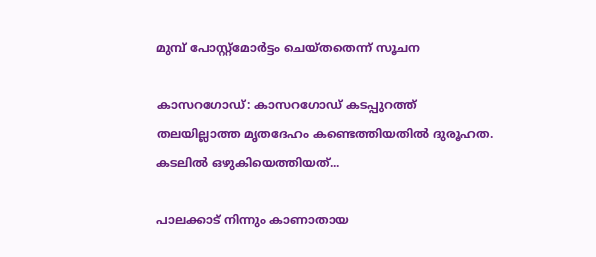മുമ്പ് പോസ്റ്റ്മോര്‍ട്ടം ചെയ്തതെന്ന് സൂചന

കാസറഗോഡ്: കാസറഗോഡ് കടപ്പുറത്ത് തലയില്ലാത്ത മൃതദേഹം കണ്ടെത്തിയതില്‍ ദുരൂഹത. കടലില്‍ ഒഴുകിയെത്തിയത്...

പാലക്കാട്‌ നിന്നും കാണാതായ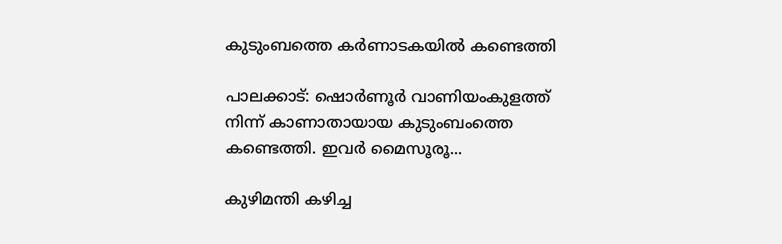കുടുംബത്തെ കര്‍ണാടകയില്‍ കണ്ടെത്തി

പാലക്കാട്‌: ഷൊര്‍ണൂര്‍ വാണിയംകുളത്ത് നിന്ന് കാണാതായായ കുടുംബംത്തെ കണ്ടെത്തി. ഇവര്‍ മൈസൂരൂ...

കുഴിമന്തി കഴിച്ച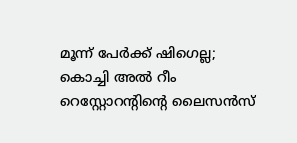മൂന്ന് പേര്‍ക്ക് ഷിഗെല്ല; കൊച്ചി അല്‍ റീം റെസ്റ്റോറന്റിന്റെ ലൈസന്‍സ്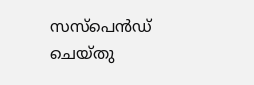സസ്‌പെന്‍ഡ് ചെയ്തു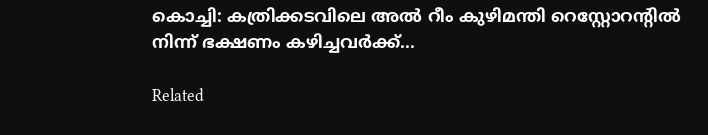കൊച്ചി: കത്രിക്കടവിലെ അല്‍ റീം കുഴിമന്തി റെസ്റ്റോറന്റില്‍ നിന്ന് ഭക്ഷണം കഴിച്ചവർക്ക്...

Related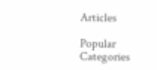Articles

Popular Categories